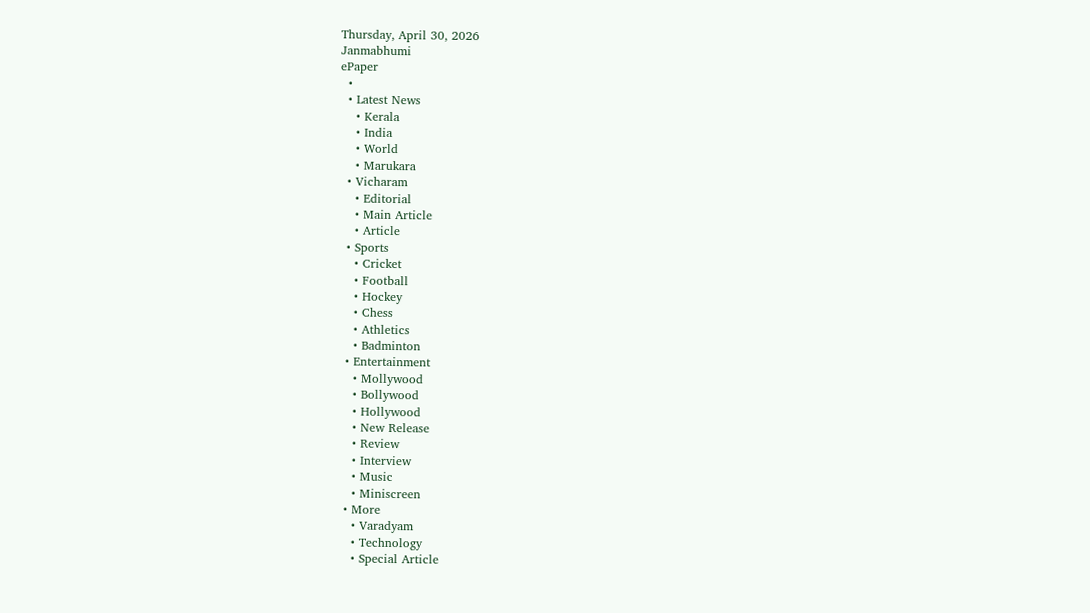Thursday, April 30, 2026
Janmabhumi
ePaper
  •
  • Latest News
    • Kerala
    • India
    • World
    • Marukara
  • Vicharam
    • Editorial
    • Main Article
    • Article
  • Sports
    • Cricket
    • Football
    • Hockey
    • Chess
    • Athletics
    • Badminton
  • Entertainment
    • Mollywood
    • Bollywood
    • Hollywood
    • New Release
    • Review
    • Interview
    • Music
    • Miniscreen
  • More
    • Varadyam
    • Technology
    • Special Article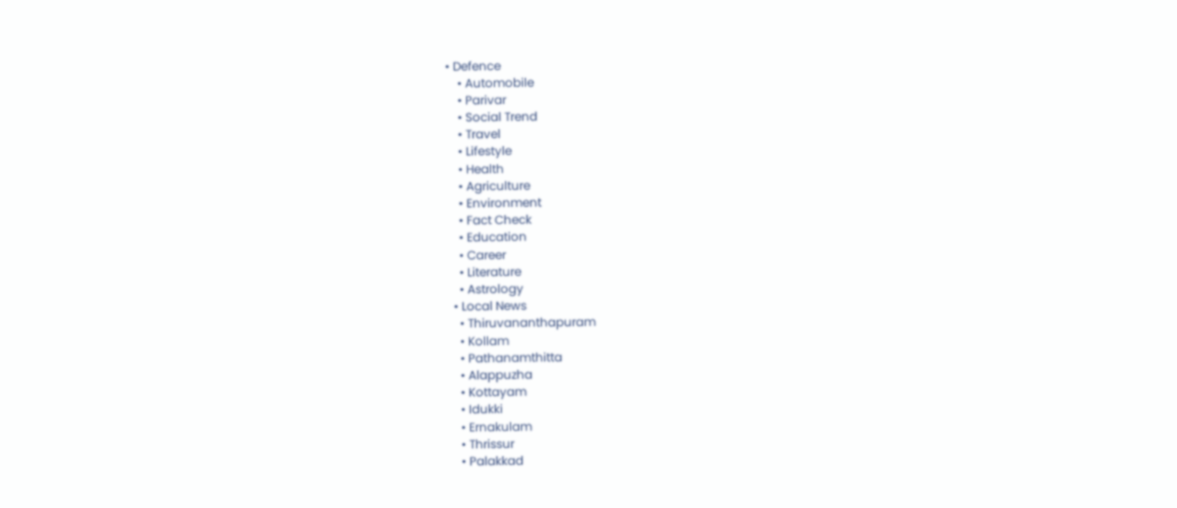• Defence
    • Automobile
    • Parivar
    • Social Trend
    • Travel
    • Lifestyle
    • Health
    • Agriculture
    • Environment
    • Fact Check
    • Education
    • Career
    • Literature
    • Astrology
  • Local News
    • Thiruvananthapuram
    • Kollam
    • Pathanamthitta
    • Alappuzha
    • Kottayam
    • Idukki
    • Ernakulam
    • Thrissur
    • Palakkad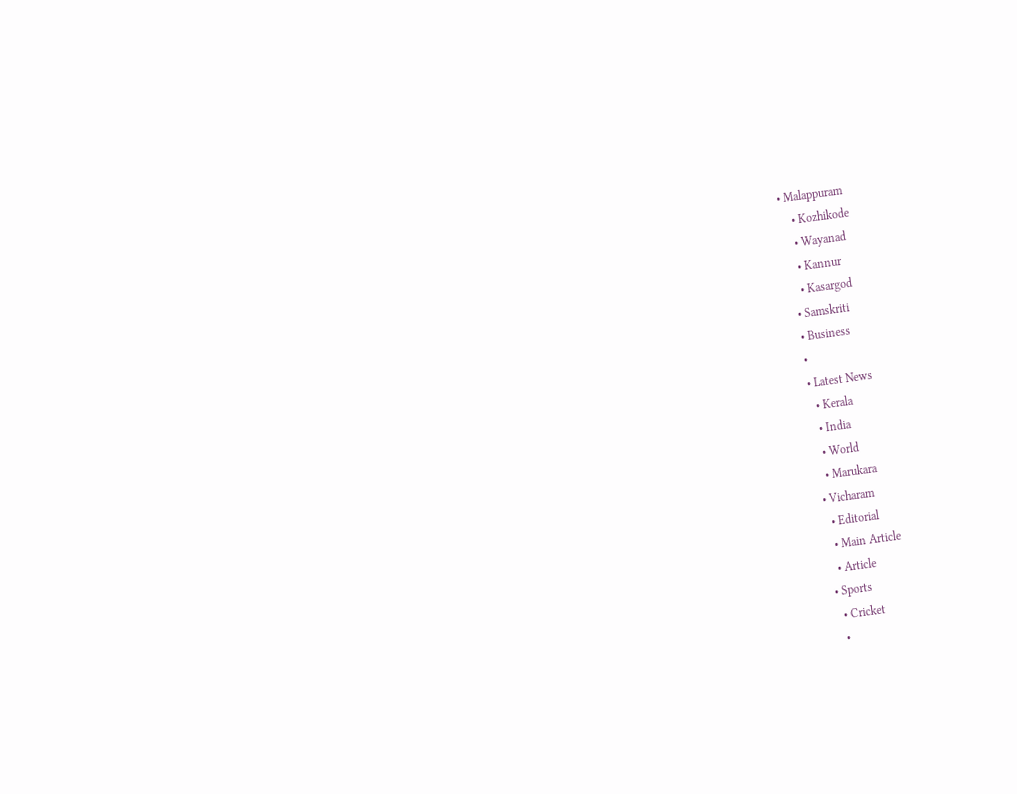• Malappuram
    • Kozhikode
    • Wayanad
    • Kannur
    • Kasargod
  • Samskriti
  • Business
  •
  • Latest News
    • Kerala
    • India
    • World
    • Marukara
  • Vicharam
    • Editorial
    • Main Article
    • Article
  • Sports
    • Cricket
    •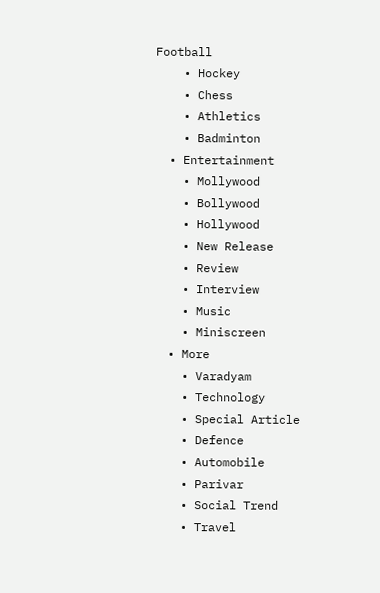Football
    • Hockey
    • Chess
    • Athletics
    • Badminton
  • Entertainment
    • Mollywood
    • Bollywood
    • Hollywood
    • New Release
    • Review
    • Interview
    • Music
    • Miniscreen
  • More
    • Varadyam
    • Technology
    • Special Article
    • Defence
    • Automobile
    • Parivar
    • Social Trend
    • Travel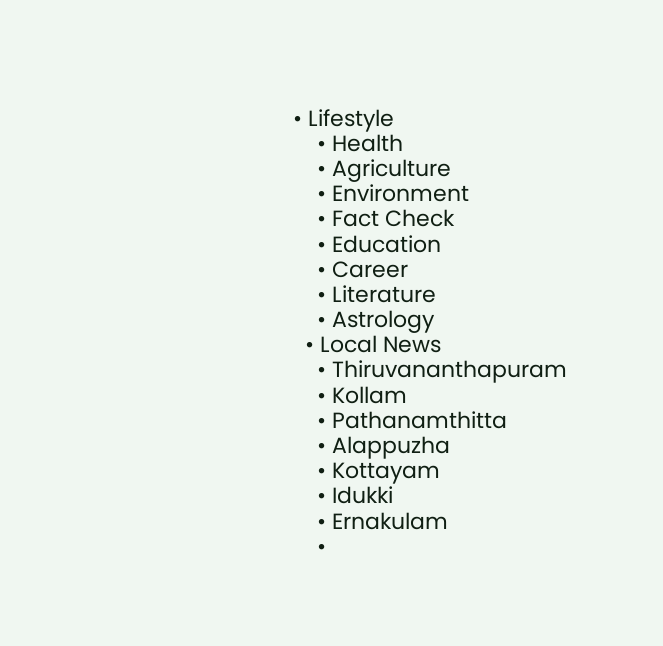• Lifestyle
    • Health
    • Agriculture
    • Environment
    • Fact Check
    • Education
    • Career
    • Literature
    • Astrology
  • Local News
    • Thiruvananthapuram
    • Kollam
    • Pathanamthitta
    • Alappuzha
    • Kottayam
    • Idukki
    • Ernakulam
    •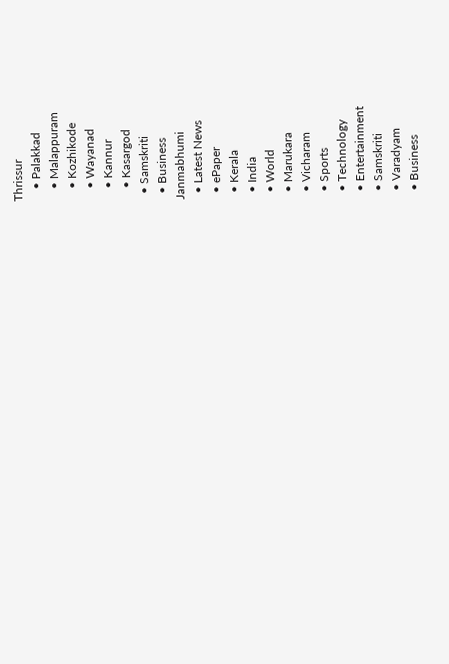Thrissur
    • Palakkad
    • Malappuram
    • Kozhikode
    • Wayanad
    • Kannur
    • Kasargod
  • Samskriti
  • Business
Janmabhumi
  • Latest News
  • ePaper
  • Kerala
  • India
  • World
  • Marukara
  • Vicharam
  • Sports
  • Technology
  • Entertainment
  • Samskriti
  • Varadyam
  • Business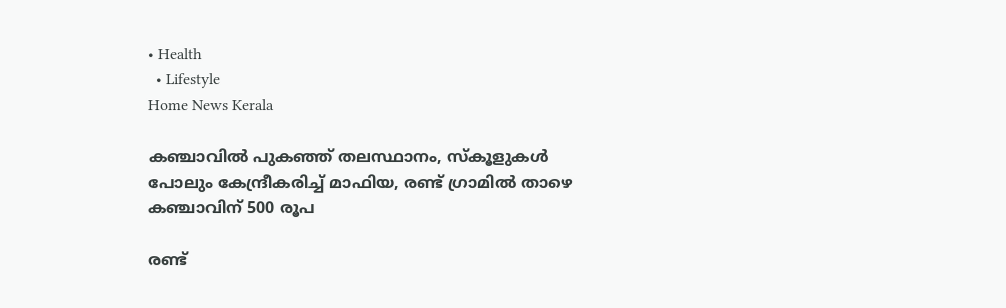• Health
  • Lifestyle
Home News Kerala

കഞ്ചാവില്‍ പുകഞ്ഞ് തലസ്ഥാനം, സ്‌കൂളുകള്‍ പോലും കേന്ദ്രീകരിച്ച് മാഫിയ, രണ്ട് ഗ്രാമില്‍ താഴെ കഞ്ചാവിന് 500 രൂപ

രണ്ട്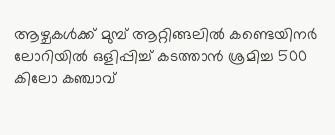ആഴ്ചകള്‍ക്ക് മുമ്പ് ആറ്റിങ്ങലില്‍ കണ്ടെയിനര്‍ ലോറിയില്‍ ഒളിപ്പിച്ച് കടത്താന്‍ ശ്രമിച്ച 500 കിലോ കഞ്ചാവ്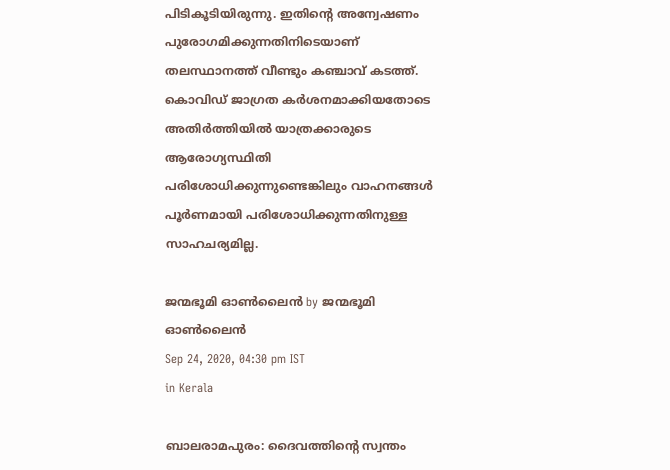പിടികൂടിയിരുന്നു. ഇതിന്റെ അന്വേഷണം പുരോഗമിക്കുന്നതിനിടെയാണ് തലസ്ഥാനത്ത് വീണ്ടും കഞ്ചാവ് കടത്ത്. കൊവിഡ് ജാഗ്രത കര്‍ശനമാക്കിയതോടെ അതിര്‍ത്തിയില്‍ യാത്രക്കാരുടെ ആരോഗ്യസ്ഥിതി പരിശോധിക്കുന്നുണ്ടെങ്കിലും വാഹനങ്ങള്‍ പൂര്‍ണമായി പരിശോധിക്കുന്നതിനുള്ള സാഹചര്യമില്ല.

ജന്മഭൂമി ഓണ്‍ലൈന്‍ by ജന്മഭൂമി ഓണ്‍ലൈന്‍
Sep 24, 2020, 04:30 pm IST
in Kerala

ബാലരാമപുരം: ദൈവത്തിന്റെ സ്വന്തം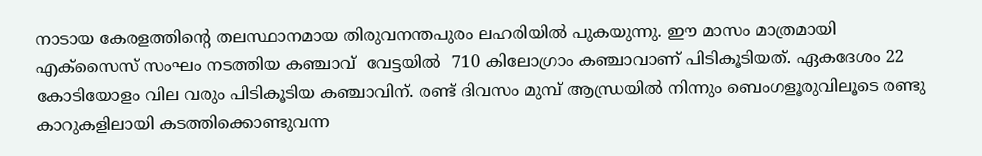നാടായ കേരളത്തിന്റെ തലസ്ഥാനമായ തിരുവനന്തപുരം ലഹരിയില്‍ പുകയുന്നു. ഈ മാസം മാത്രമായി  എക്‌സൈസ് സംഘം നടത്തിയ കഞ്ചാവ്  വേട്ടയില്‍  710 കിലോഗ്രാം കഞ്ചാവാണ് പിടികൂടിയത്. ഏകദേശം 22 കോടിയോളം വില വരും പിടികൂടിയ കഞ്ചാവിന്. രണ്ട് ദിവസം മുമ്പ് ആന്ധ്രയില്‍ നിന്നും ബെംഗളൂരുവിലൂടെ രണ്ടു കാറുകളിലായി കടത്തിക്കൊണ്ടുവന്ന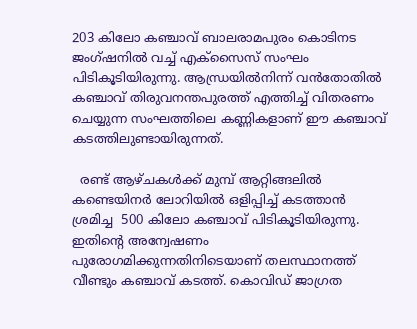203 കിലോ കഞ്ചാവ് ബാലരാമപുരം കൊടിനട ജംഗ്ഷനില്‍ വച്ച് എക്‌സൈസ് സംഘം പിടികൂടിയിരുന്നു. ആന്ധ്രയില്‍നിന്ന് വന്‍തോതില്‍ കഞ്ചാവ് തിരുവനന്തപുരത്ത് എത്തിച്ച് വിതരണം ചെയ്യുന്ന സംഘത്തിലെ കണ്ണികളാണ് ഈ കഞ്ചാവ് കടത്തിലുണ്ടായിരുന്നത്.

  രണ്ട് ആഴ്ചകള്‍ക്ക് മുമ്പ് ആറ്റിങ്ങലില്‍  കണ്ടെയിനര്‍ ലോറിയില്‍ ഒളിപ്പിച്ച് കടത്താന്‍ ശ്രമിച്ച  500 കിലോ കഞ്ചാവ് പിടികൂടിയിരുന്നു. ഇതിന്റെ അന്വേഷണം പുരോഗമിക്കുന്നതിനിടെയാണ് തലസ്ഥാനത്ത് വീണ്ടും കഞ്ചാവ് കടത്ത്. കൊവിഡ് ജാഗ്രത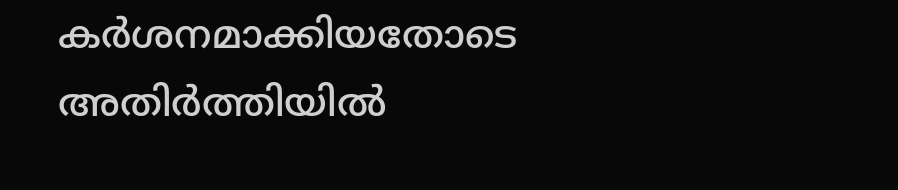കര്‍ശനമാക്കിയതോടെ അതിര്‍ത്തിയില്‍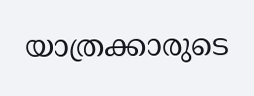യാത്രക്കാരുടെ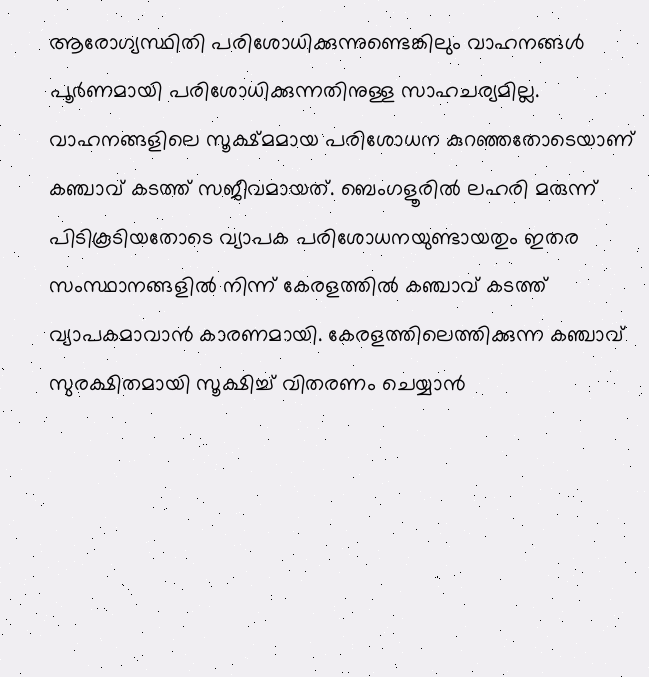ആരോഗ്യസ്ഥിതി പരിശോധിക്കുന്നുണ്ടെങ്കിലും വാഹനങ്ങള്‍ പൂര്‍ണമായി പരിശോധിക്കുന്നതിനുള്ള സാഹചര്യമില്ല. വാഹനങ്ങളിലെ സൂക്ഷ്മമായ പരിശോധന കുറഞ്ഞതോടെയാണ് കഞ്ചാവ് കടത്ത് സജീവമായത്. ബെംഗളൂരില്‍ ലഹരി മരുന്ന് പിടികൂടിയതോടെ വ്യാപക പരിശോധനയുണ്ടായതും ഇതര സംസ്ഥാനങ്ങളില്‍ നിന്ന് കേരളത്തില്‍ കഞ്ചാവ് കടത്ത് വ്യാപകമാവാന്‍ കാരണമായി. കേരളത്തിലെത്തിക്കുന്ന കഞ്ചാവ് സുരക്ഷിതമായി സൂക്ഷിച്ച് വിതരണം ചെയ്യാന്‍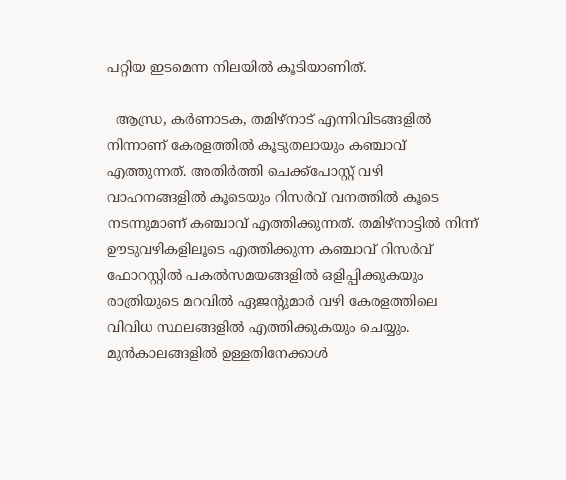പറ്റിയ ഇടമെന്ന നിലയില്‍ കൂടിയാണിത്.

  ആന്ധ്ര, കര്‍ണാടക, തമിഴ്‌നാട് എന്നിവിടങ്ങളില്‍ നിന്നാണ് കേരളത്തില്‍ കൂടുതലായും കഞ്ചാവ് എത്തുന്നത്. അതിര്‍ത്തി ചെക്ക്‌പോസ്റ്റ് വഴി വാഹനങ്ങളില്‍ കൂടെയും റിസര്‍വ് വനത്തില്‍ കൂടെ നടന്നുമാണ് കഞ്ചാവ് എത്തിക്കുന്നത്. തമിഴ്‌നാട്ടില്‍ നിന്ന് ഊടുവഴികളിലൂടെ എത്തിക്കുന്ന കഞ്ചാവ് റിസര്‍വ് ഫോറസ്റ്റില്‍ പകല്‍സമയങ്ങളില്‍ ഒളിപ്പിക്കുകയും രാത്രിയുടെ മറവില്‍ ഏജന്റുമാര്‍ വഴി കേരളത്തിലെ വിവിധ സ്ഥലങ്ങളില്‍ എത്തിക്കുകയും ചെയ്യും. മുന്‍കാലങ്ങളില്‍ ഉള്ളതിനേക്കാള്‍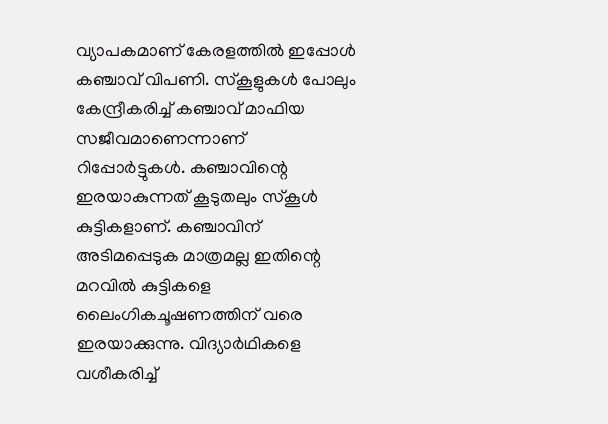വ്യാപകമാണ് കേരളത്തില്‍ ഇപ്പോള്‍ കഞ്ചാവ് വിപണി. സ്‌കൂളുകള്‍ പോലും കേന്ദ്രീകരിച്ച് കഞ്ചാവ് മാഫിയ സജീവമാണെന്നാണ് റിപ്പോര്‍ട്ടുകള്‍. കഞ്ചാവിന്റെ ഇരയാകുന്നത് കൂടുതലും സ്‌കൂള്‍ കുട്ടികളാണ്. കഞ്ചാവിന് അടിമപ്പെടുക മാത്രമല്ല ഇതിന്റെ മറവില്‍ കുട്ടികളെ ലൈംഗികചൂഷണത്തിന് വരെ ഇരയാക്കുന്നു. വിദ്യാര്‍ഥികളെ വശീകരിച്ച്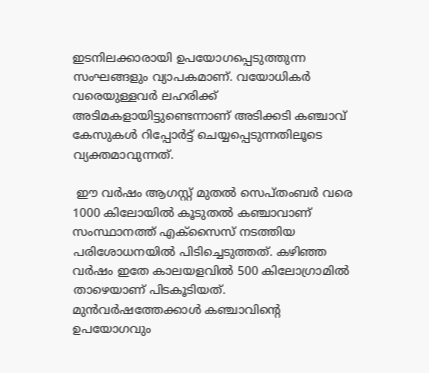ഇടനിലക്കാരായി ഉപയോഗപ്പെടുത്തുന്ന സംഘങ്ങളും വ്യാപകമാണ്. വയോധികര്‍ വരെയുള്ളവര്‍ ലഹരിക്ക് അടിമകളായിട്ടുണ്ടെന്നാണ് അടിക്കടി കഞ്ചാവ് കേസുകള്‍ റിപ്പോര്‍ട്ട് ചെയ്യപ്പെടുന്നതിലൂടെ വ്യക്തമാവുന്നത്.

 ഈ വര്‍ഷം ആഗസ്റ്റ് മുതല്‍ സെപ്തംബര്‍ വരെ 1000 കിലോയില്‍ കൂടുതല്‍ കഞ്ചാവാണ് സംസ്ഥാനത്ത് എക്‌സൈസ് നടത്തിയ പരിശോധനയില്‍ പിടിച്ചെടുത്തത്. കഴിഞ്ഞ വര്‍ഷം ഇതേ കാലയളവില്‍ 500 കിലോഗ്രാമില്‍ താഴെയാണ് പിടകൂടിയത്. മുന്‍വര്‍ഷത്തേക്കാള്‍ കഞ്ചാവിന്റെ ഉപയോഗവും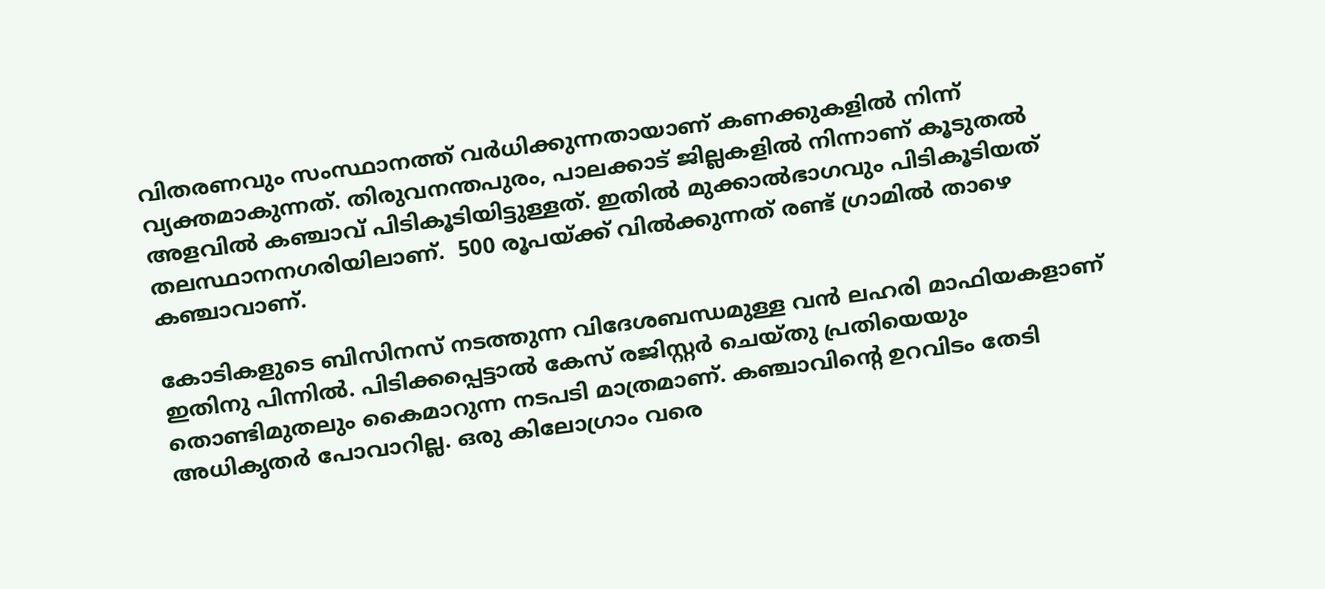വിതരണവും സംസ്ഥാനത്ത് വര്‍ധിക്കുന്നതായാണ് കണക്കുകളില്‍ നിന്ന് വ്യക്തമാകുന്നത്. തിരുവനന്തപുരം, പാലക്കാട് ജില്ലകളില്‍ നിന്നാണ് കൂടുതല്‍ അളവില്‍ കഞ്ചാവ് പിടികൂടിയിട്ടുള്ളത്. ഇതില്‍ മുക്കാല്‍ഭാഗവും പിടികൂടിയത് തലസ്ഥാനനഗരിയിലാണ്.  500 രൂപയ്‌ക്ക് വില്‍ക്കുന്നത് രണ്ട് ഗ്രാമില്‍ താഴെ കഞ്ചാവാണ്.

കോടികളുടെ ബിസിനസ് നടത്തുന്ന വിദേശബന്ധമുള്ള വന്‍ ലഹരി മാഫിയകളാണ് ഇതിനു പിന്നില്‍. പിടിക്കപ്പെട്ടാല്‍ കേസ് രജിസ്റ്റര്‍ ചെയ്തു പ്രതിയെയും തൊണ്ടിമുതലും കൈമാറുന്ന നടപടി മാത്രമാണ്. കഞ്ചാവിന്റെ ഉറവിടം തേടി അധികൃതര്‍ പോവാറില്ല. ഒരു കിലോഗ്രാം വരെ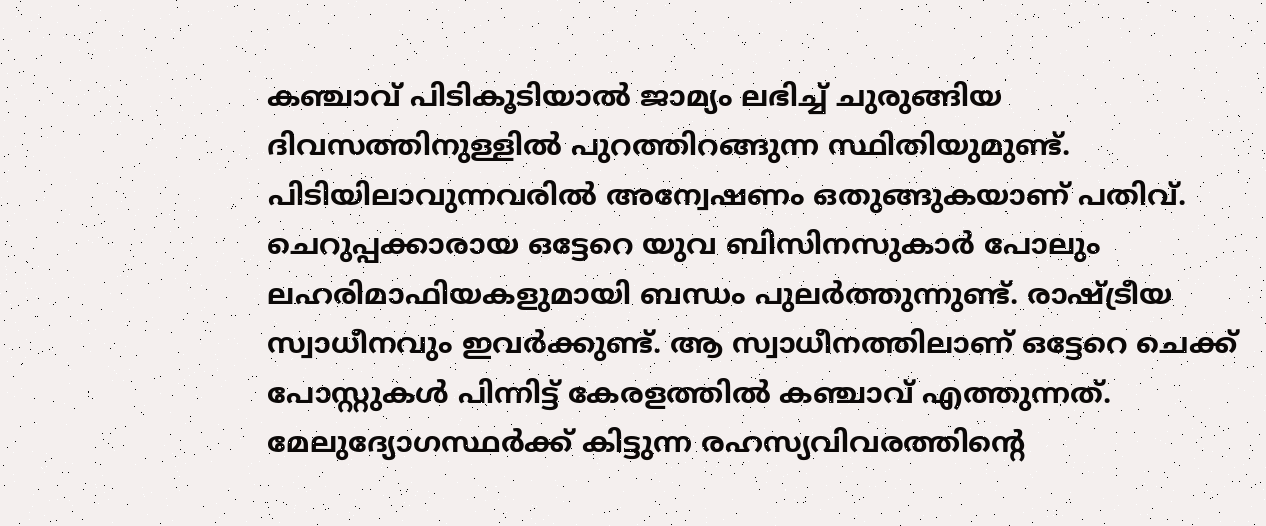കഞ്ചാവ് പിടികൂടിയാല്‍ ജാമ്യം ലഭിച്ച് ചുരുങ്ങിയ ദിവസത്തിനുള്ളില്‍ പുറത്തിറങ്ങുന്ന സ്ഥിതിയുമുണ്ട്. പിടിയിലാവുന്നവരില്‍ അന്വേഷണം ഒതുങ്ങുകയാണ് പതിവ്. ചെറുപ്പക്കാരായ ഒട്ടേറെ യുവ ബിസിനസുകാര്‍ പോലും ലഹരിമാഫിയകളുമായി ബന്ധം പുലര്‍ത്തുന്നുണ്ട്. രാഷ്‌ട്രീയ സ്വാധീനവും ഇവര്‍ക്കുണ്ട്. ആ സ്വാധീനത്തിലാണ് ഒട്ടേറെ ചെക്ക് പോസ്റ്റുകള്‍ പിന്നിട്ട് കേരളത്തില്‍ കഞ്ചാവ് എത്തുന്നത്. മേലുദ്യോഗസ്ഥര്‍ക്ക് കിട്ടുന്ന രഹസ്യവിവരത്തിന്റെ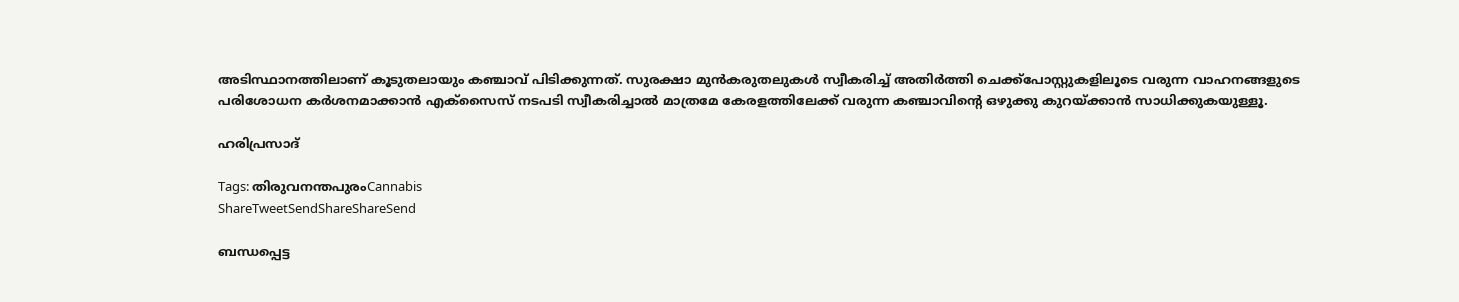അടിസ്ഥാനത്തിലാണ് കൂടുതലായും കഞ്ചാവ് പിടിക്കുന്നത്. സുരക്ഷാ മുന്‍കരുതലുകള്‍ സ്വീകരിച്ച് അതിര്‍ത്തി ചെക്ക്‌പോസ്റ്റുകളിലൂടെ വരുന്ന വാഹനങ്ങളുടെ പരിശോധന കര്‍ശനമാക്കാന്‍ എക്‌സൈസ് നടപടി സ്വീകരിച്ചാല്‍ മാത്രമേ കേരളത്തിലേക്ക് വരുന്ന കഞ്ചാവിന്റെ ഒഴുക്കു കുറയ്‌ക്കാന്‍ സാധിക്കുകയുള്ളൂ.

ഹരിപ്രസാദ്

Tags: തിരുവനന്തപുരംCannabis
ShareTweetSendShareShareSend

ബന്ധപ്പെട്ട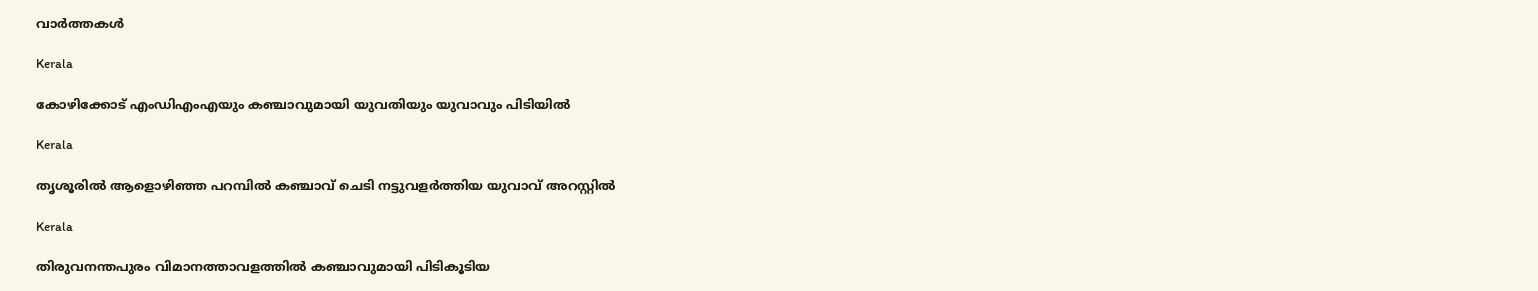വാര്‍ത്തകള്‍

Kerala

കോഴിക്കോട് എംഡിഎംഎയും കഞ്ചാവുമായി യുവതിയും യുവാവും പിടിയില്‍

Kerala

തൃശൂരില്‍ ആളൊഴിഞ്ഞ പറമ്പില്‍ കഞ്ചാവ് ചെടി നട്ടുവളര്‍ത്തിയ യുവാവ് അറസ്റ്റില്‍

Kerala

തിരുവനന്തപുരം വിമാനത്താവളത്തിൽ കഞ്ചാവുമായി പിടികൂടിയ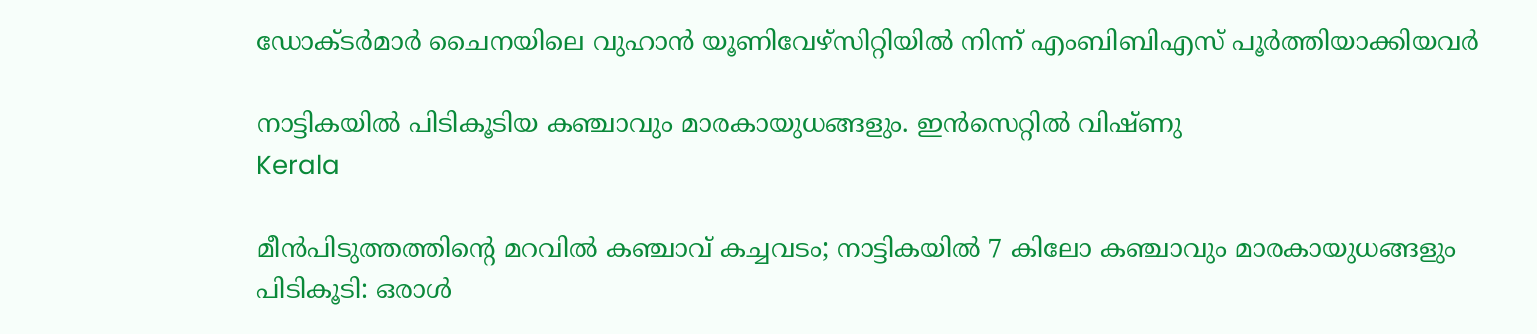ഡോക്ടർമാർ ചൈനയിലെ വുഹാന്‍ യൂണിവേഴ്‌സിറ്റിയില്‍ നിന്ന് എംബിബിഎസ് പൂര്‍ത്തിയാക്കിയവർ

നാട്ടികയില്‍ പിടികൂടിയ കഞ്ചാവും മാരകായുധങ്ങളും. ഇന്‍സെറ്റില്‍ വിഷ്ണു
Kerala

മീന്‍പിടുത്തത്തിന്റെ മറവില്‍ കഞ്ചാവ് കച്ചവടം; നാട്ടികയിൽ 7 കിലോ കഞ്ചാവും മാരകായുധങ്ങളും പിടികൂടി: ഒരാൾ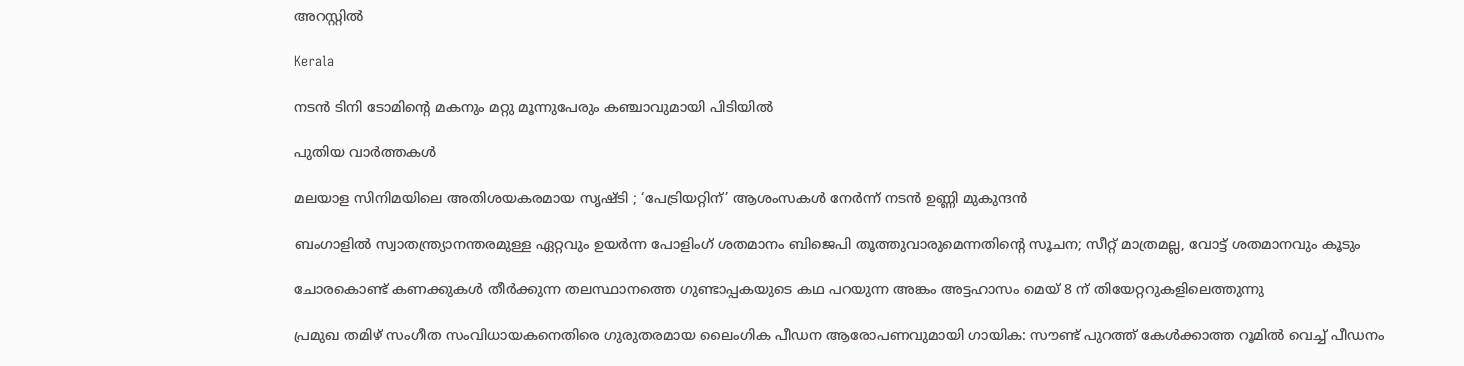അറസ്റ്റിൽ

Kerala

നടൻ ടിനി ടോമിന്റെ മകനും മറ്റു മൂന്നുപേരും കഞ്ചാവുമായി പിടിയിൽ

പുതിയ വാര്‍ത്തകള്‍

മലയാള സിനിമയിലെ അതിശയകരമായ സൃഷ്ടി ; ‘പേട്രിയറ്റിന്’ ആശംസകൾ നേർന്ന് നടൻ ഉണ്ണി മുകുന്ദൻ

ബംഗാളില്‍ സ്വാതന്ത്ര്യാനന്തരമുള്ള ഏറ്റവും ഉയര്‍ന്ന പോളിംഗ് ശതമാനം ബിജെപി തൂത്തുവാരുമെന്നതിന്റെ സൂചന; സീറ്റ് മാത്രമല്ല, വോട്ട് ശതമാനവും കൂടും

ചോരകൊണ്ട് കണക്കുകൾ തീർക്കുന്ന തലസ്ഥാനത്തെ ഗുണ്ടാപ്പകയുടെ കഥ പറയുന്ന അങ്കം അട്ടഹാസം മെയ് 8 ന് തിയേറ്ററുകളിലെത്തുന്നു

പ്രമുഖ തമിഴ് സംഗീത സംവിധായകനെതിരെ ഗുരുതരമായ ലൈംഗിക പീഡന ആരോപണവുമായി ഗായിക: സൗണ്ട് പുറത്ത് കേൾക്കാത്ത റൂമിൽ വെച്ച് പീഡനം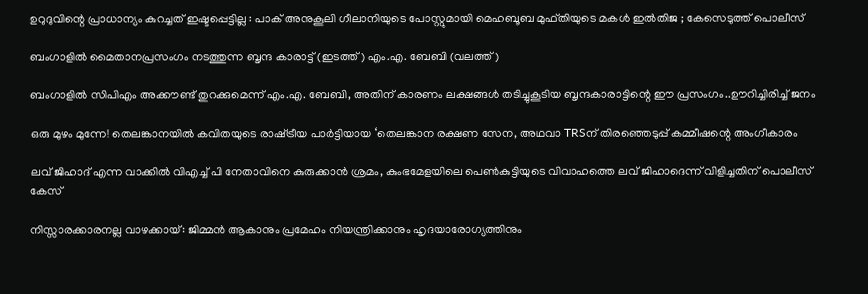ഉറുദുവിന്റെ പ്രാധാന്യം കുറച്ചത് ഇഷ്ടപ്പെട്ടില്ല : പാക് അനുകൂലി ഗീലാനിയുടെ പോസ്റ്റുമായി മെഹബൂബ മുഫ്തിയുടെ മകൾ ഇൽതിജ ; കേസെടുത്ത് പൊലീസ്

ബംഗാളില്‍ മൈതാനപ്രസംഗം നടത്തുന്ന ബൃന്ദ കാരാട്ട് (ഇടത്ത്) എം.എ. ബേബി (വലത്ത്)

ബംഗാളില്‍ സിപിഎം അക്കൗണ്ട് തുറക്കുമെന്ന് എം.എ. ബേബി, അതിന് കാരണം ലക്ഷങ്ങള്‍ തടിച്ചുകൂടിയ ബൃന്ദകാരാട്ടിന്റെ ഈ പ്രസംഗം..ഊറിച്ചിരിച്ച് ജനം

ഒരു മുഴം മുന്നേ! തെലങ്കാനയിൽ കവിതയുടെ രാഷ്‌ട്രീയ പാർട്ടിയായ ‘തെലങ്കാന രക്ഷണ സേന, അഥവാ TRSന് തിരഞ്ഞെടുപ്പ് കമ്മീഷന്റെ അംഗീകാരം

ലവ് ജിഹാദ് എന്ന വാക്കില്‍ വിഎച്ച് പി നേതാവിനെ കുരുക്കാന്‍ ശ്രമം, കുംഭമേളയിലെ പെണ്‍കുട്ടിയുടെ വിവാഹത്തെ ലവ് ജിഹാദെന്ന് വിളിച്ചതിന് പൊലീസ് കേസ്

നിസ്സാരക്കാരനല്ല വാഴക്കായ്: ജിമ്മൻ ആകാനും പ്രമേഹം നിയന്ത്രിക്കാനും ഹൃദയാരോഗ്യത്തിനും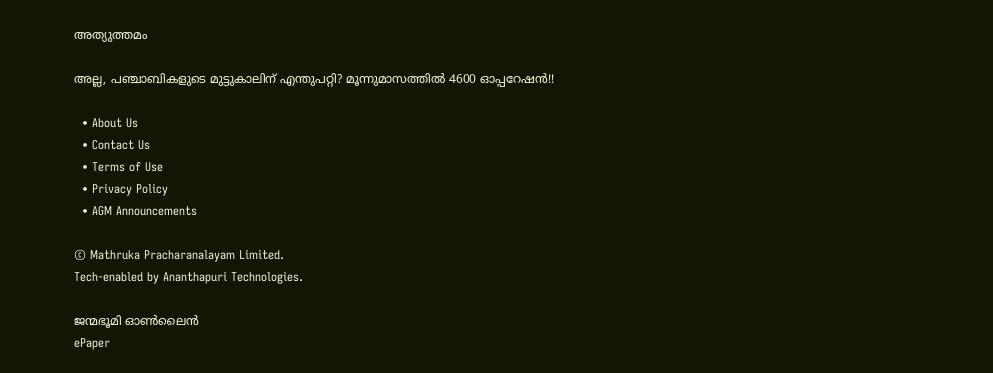അത്യുത്തമം

അല്ല, പഞ്ചാബികളുടെ മുട്ടുകാലിന് എന്തുപറ്റി? മൂന്നുമാസത്തിൽ 4600 ഓപ്പറേഷൻ!!

  • About Us
  • Contact Us
  • Terms of Use
  • Privacy Policy
  • AGM Announcements

© Mathruka Pracharanalayam Limited.
Tech-enabled by Ananthapuri Technologies.

ജന്മഭൂമി ഓണ്‍ലൈന്‍
ePaper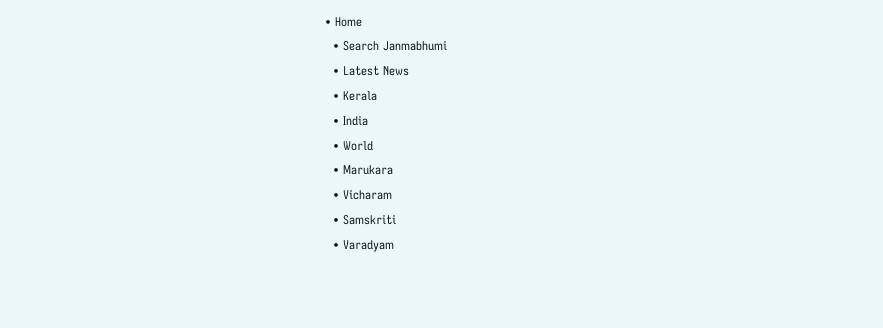• Home
  • Search Janmabhumi
  • Latest News
  • Kerala
  • India
  • World
  • Marukara
  • Vicharam
  • Samskriti
  • Varadyam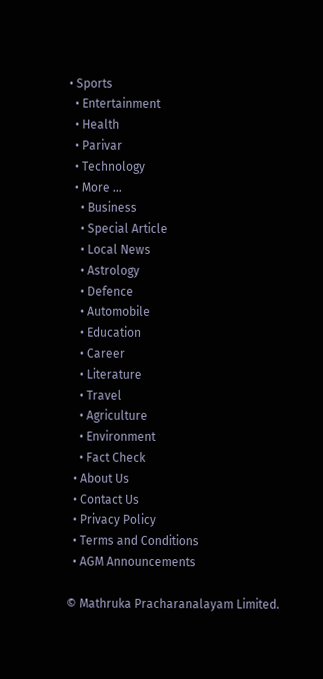• Sports
  • Entertainment
  • Health
  • Parivar
  • Technology
  • More …
    • Business
    • Special Article
    • Local News
    • Astrology
    • Defence
    • Automobile
    • Education
    • Career
    • Literature
    • Travel
    • Agriculture
    • Environment
    • Fact Check
  • About Us
  • Contact Us
  • Privacy Policy
  • Terms and Conditions
  • AGM Announcements

© Mathruka Pracharanalayam Limited.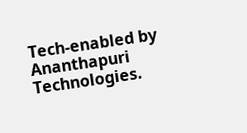Tech-enabled by Ananthapuri Technologies.